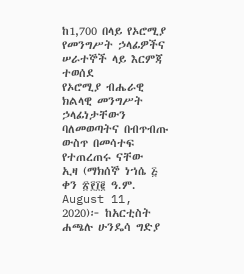ከ1,700 በላይ የኦሮሚያ የመንግሥት ኃላፊዎችና ሠራተኞች ላይ እርምጃ ተወሰደ
የኦሮሚያ ብሔራዊ ክልላዊ መንግሥት
ኃላፊነታቸውን ባለመወጣትና በብጥብጡ ውስጥ በመሳተፍ የተጠረጠሩ ናቸው
ኢዛ (ማክሰኞ ነኀሴ ፭ ቀን ፳፻፲፪ ዓ.ም. August 11, 2020)፦ ከአርቲስት ሐጫሉ ሁንዴሳ ግድያ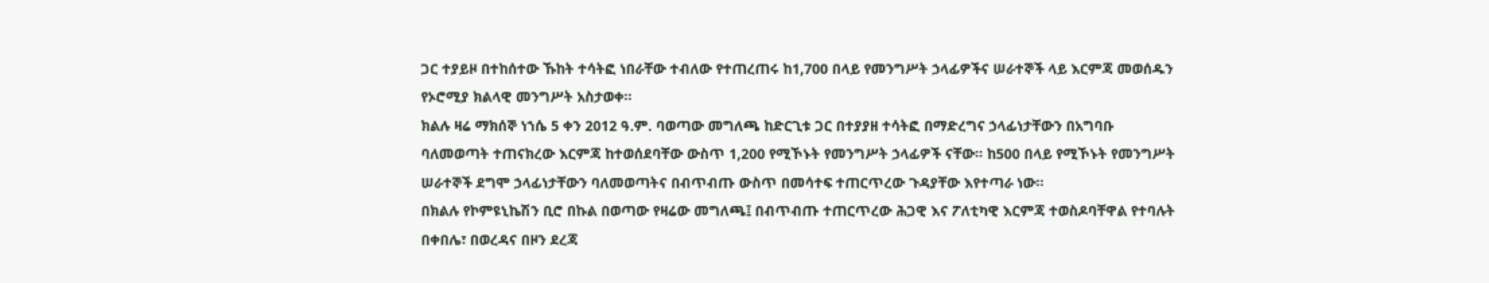ጋር ተያይዞ በተከሰተው ኹከት ተሳትፎ ነበራቸው ተብለው የተጠረጠሩ ከ1,700 በላይ የመንግሥት ኃላፊዎችና ሠራተኞች ላይ እርምጃ መወሰዱን የኦሮሚያ ክልላዊ መንግሥት አስታወቀ።
ክልሉ ዛሬ ማክሰኞ ነኀሴ 5 ቀን 2012 ዓ.ም. ባወጣው መግለጫ ከድርጊቱ ጋር በተያያዘ ተሳትፎ በማድረግና ኃላፊነታቸውን በአግባቡ ባለመወጣት ተጠናክረው እርምጃ ከተወሰደባቸው ውስጥ 1,200 የሚኾኑት የመንግሥት ኃላፊዎች ናቸው። ከ500 በላይ የሚኾኑት የመንግሥት ሠራተኞች ደግሞ ኃላፊነታቸውን ባለመወጣትና በብጥብጡ ውስጥ በመሳተፍ ተጠርጥረው ጉዳያቸው እየተጣራ ነው።
በክልሉ የኮምዩኒኬሽን ቢሮ በኩል በወጣው የዛሬው መግለጫ፤ በብጥብጡ ተጠርጥረው ሕጋዊ እና ፖለቲካዊ እርምጃ ተወስዶባቸዋል የተባሉት በቀበሌ፣ በወረዳና በዞን ደረጃ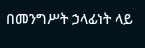በመንግሥት ኃላፊነት ላይ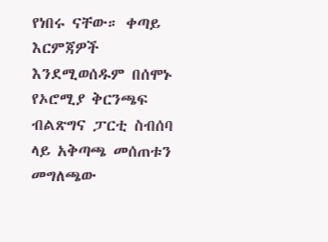የነበሩ ናቸው። ቀጣይ እርምጃዎች እንደሚወሰዱም በሰሞኑ የኦሮሚያ ቅርንጫፍ ብልጽግና ፓርቲ ስብሰባ ላይ አቅጣጫ መሰጠቱን መግለጫው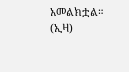አመልክቷል። (ኢዛ)